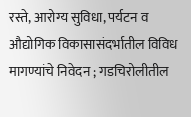रस्ते, आरोग्य सुविधा, पर्यटन व औद्योगिक विकासासंदर्भातील विविध मागण्यांचे निवेदन ; गडचिरोलीतील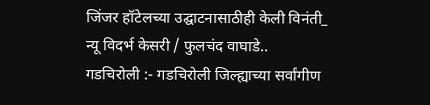जिंजर हॉटेलच्या उद्घाटनासाठीही केली विनंती_
न्यू विदर्भ केसरी / फुलचंद वाघाडे..
गडचिरोली :- गडचिरोली जिल्ह्याच्या सर्वांगीण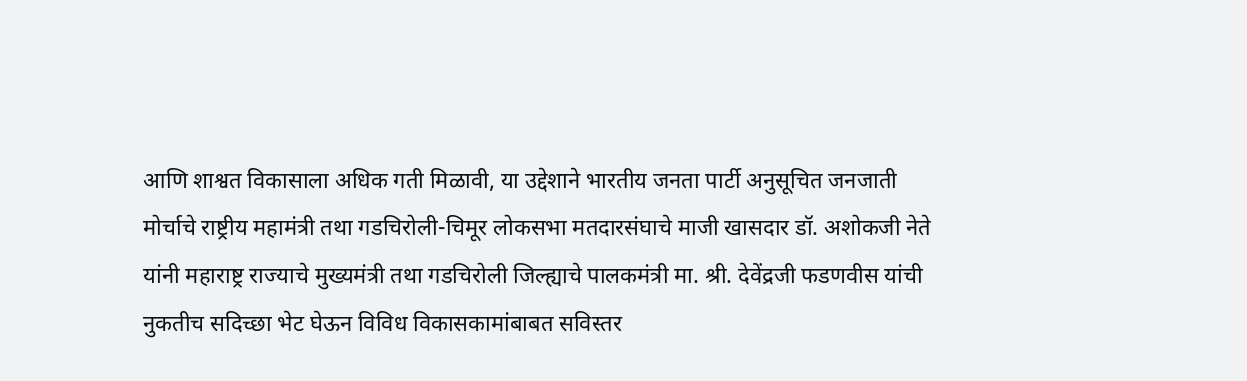आणि शाश्वत विकासाला अधिक गती मिळावी, या उद्देशाने भारतीय जनता पार्टी अनुसूचित जनजाती मोर्चाचे राष्ट्रीय महामंत्री तथा गडचिरोली-चिमूर लोकसभा मतदारसंघाचे माजी खासदार डॉ. अशोकजी नेते यांनी महाराष्ट्र राज्याचे मुख्यमंत्री तथा गडचिरोली जिल्ह्याचे पालकमंत्री मा. श्री. देवेंद्रजी फडणवीस यांची नुकतीच सदिच्छा भेट घेऊन विविध विकासकामांबाबत सविस्तर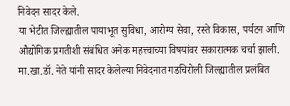निवेदन सादर केले.
या भेटीत जिल्ह्यातील पायाभूत सुविधा, आरोग्य सेवा, रस्ते विकास, पर्यटन आणि औद्योगिक प्रगतीशी संबंधित अनेक महत्त्वाच्या विषयांवर सकारात्मक चर्चा झाली.
मा.खा.डॉ. नेते यांनी सादर केलेल्या निवेदनात गडचिरोली जिल्ह्यातील प्रलंबित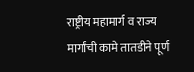राष्ट्रीय महामार्ग व राज्य मार्गांची कामे तातडीने पूर्ण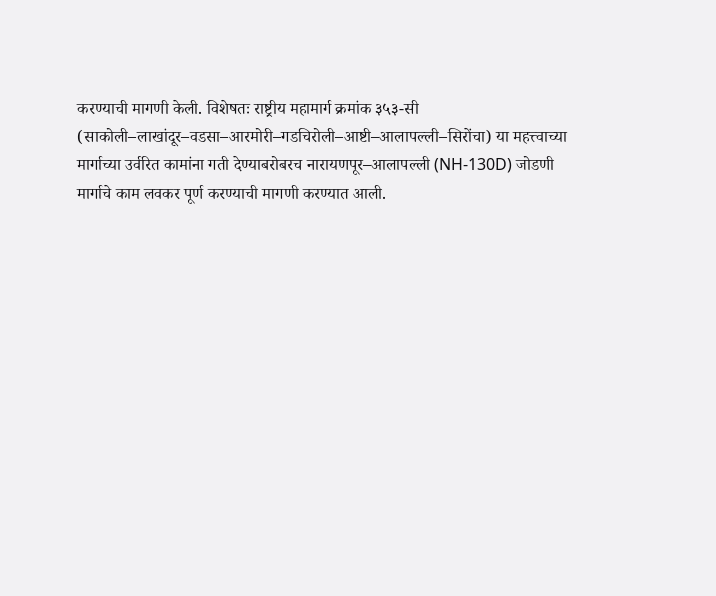करण्याची मागणी केली. विशेषतः राष्ट्रीय महामार्ग क्रमांक ३५३-सी (साकोली–लाखांदूर–वडसा–आरमोरी–गडचिरोली–आष्टी–आलापल्ली–सिरोंचा) या महत्त्वाच्या मार्गाच्या उर्वरित कामांना गती देण्याबरोबरच नारायणपूर–आलापल्ली (NH-130D) जोडणी मार्गाचे काम लवकर पूर्ण करण्याची मागणी करण्यात आली.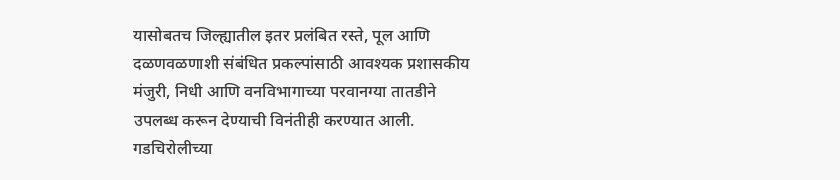यासोबतच जिल्ह्यातील इतर प्रलंबित रस्ते, पूल आणि दळणवळणाशी संबंधित प्रकल्पांसाठी आवश्यक प्रशासकीय मंजुरी, निधी आणि वनविभागाच्या परवानग्या तातडीने उपलब्ध करून देण्याची विनंतीही करण्यात आली.
गडचिरोलीच्या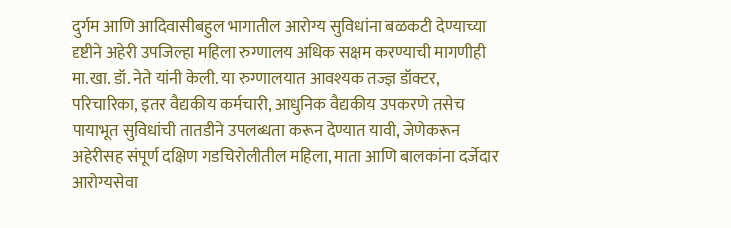दुर्गम आणि आदिवासीबहुल भागातील आरोग्य सुविधांना बळकटी देण्याच्या दृष्टीने अहेरी उपजिल्हा महिला रुग्णालय अधिक सक्षम करण्याची मागणीही मा.खा. डॉ. नेते यांनी केली. या रुग्णालयात आवश्यक तज्ज्ञ डॉक्टर, परिचारिका, इतर वैद्यकीय कर्मचारी, आधुनिक वैद्यकीय उपकरणे तसेच पायाभूत सुविधांची तातडीने उपलब्धता करून देण्यात यावी, जेणेकरून अहेरीसह संपूर्ण दक्षिण गडचिरोलीतील महिला, माता आणि बालकांना दर्जेदार आरोग्यसेवा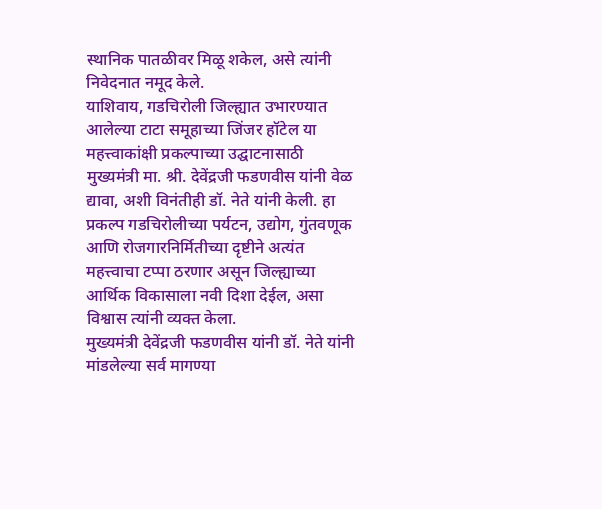स्थानिक पातळीवर मिळू शकेल, असे त्यांनी निवेदनात नमूद केले.
याशिवाय, गडचिरोली जिल्ह्यात उभारण्यात आलेल्या टाटा समूहाच्या जिंजर हॉटेल या महत्त्वाकांक्षी प्रकल्पाच्या उद्घाटनासाठी मुख्यमंत्री मा. श्री. देवेंद्रजी फडणवीस यांनी वेळ द्यावा, अशी विनंतीही डॉ. नेते यांनी केली. हा प्रकल्प गडचिरोलीच्या पर्यटन, उद्योग, गुंतवणूक आणि रोजगारनिर्मितीच्या दृष्टीने अत्यंत महत्त्वाचा टप्पा ठरणार असून जिल्ह्याच्या आर्थिक विकासाला नवी दिशा देईल, असा विश्वास त्यांनी व्यक्त केला.
मुख्यमंत्री देवेंद्रजी फडणवीस यांनी डॉ. नेते यांनी मांडलेल्या सर्व मागण्या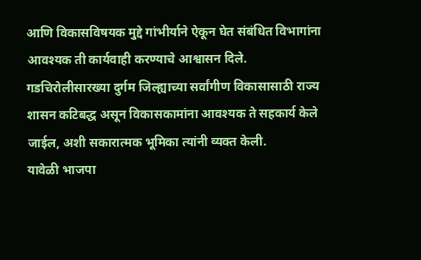आणि विकासविषयक मुद्दे गांभीर्याने ऐकून घेत संबंधित विभागांना आवश्यक ती कार्यवाही करण्याचे आश्वासन दिले.
गडचिरोलीसारख्या दुर्गम जिल्ह्याच्या सर्वांगीण विकासासाठी राज्य शासन कटिबद्ध असून विकासकामांना आवश्यक ते सहकार्य केले जाईल, अशी सकारात्मक भूमिका त्यांनी व्यक्त केली.
यावेळी भाजपा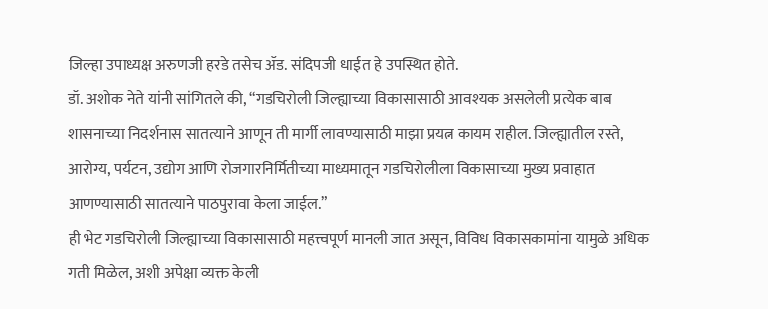जिल्हा उपाध्यक्ष अरुणजी हरडे तसेच ॲड. संदिपजी धाईत हे उपस्थित होते.
डॉ. अशोक नेते यांनी सांगितले की, “गडचिरोली जिल्ह्याच्या विकासासाठी आवश्यक असलेली प्रत्येक बाब शासनाच्या निदर्शनास सातत्याने आणून ती मार्गी लावण्यासाठी माझा प्रयत्न कायम राहील. जिल्ह्यातील रस्ते, आरोग्य, पर्यटन, उद्योग आणि रोजगारनिर्मितीच्या माध्यमातून गडचिरोलीला विकासाच्या मुख्य प्रवाहात आणण्यासाठी सातत्याने पाठपुरावा केला जाईल.”
ही भेट गडचिरोली जिल्ह्याच्या विकासासाठी महत्त्वपूर्ण मानली जात असून, विविध विकासकामांना यामुळे अधिक गती मिळेल, अशी अपेक्षा व्यक्त केली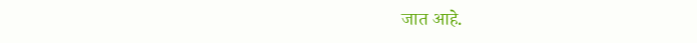जात आहे.